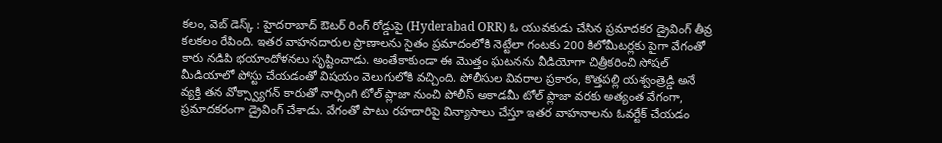కలం, వెబ్ డెస్క్ : హైదరాబాద్ ఔటర్ రింగ్ రోడ్డుపై (Hyderabad ORR) ఓ యువకుడు చేసిన ప్రమాదకర డ్రైవింగ్ తీవ్ర కలకలం రేపింది. ఇతర వాహనదారుల ప్రాణాలను సైతం ప్రమాదంలోకి నెట్టేలా గంటకు 200 కిలోమీటర్లకు పైగా వేగంతో కారు నడిపి భయాందోళనలు సృష్టించాడు. అంతేకాకుండా ఈ మొత్తం ఘటనను వీడియోగా చిత్రీకరించి సోషల్ మీడియాలో పోస్టు చేయడంతో విషయం వెలుగులోకి వచ్చింది. పోలీసుల వివరాల ప్రకారం, కొత్తపల్లి యశ్వంత్రెడ్డి అనే వ్యక్తి తన వోక్స్వ్యాగన్ కారుతో నార్సింగి టోల్ ప్లాజా నుంచి పోలీస్ అకాడమీ టోల్ ప్లాజా వరకు అత్యంత వేగంగా, ప్రమాదకరంగా డ్రైవింగ్ చేశాడు. వేగంతో పాటు రహదారిపై విన్యాసాలు చేస్తూ ఇతర వాహనాలను ఓవర్టేక్ చేయడం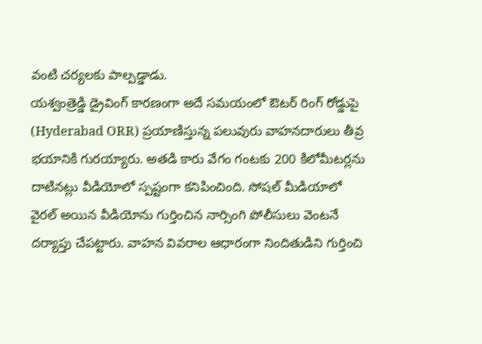వంటి చర్యలకు పాల్పడ్డాడు.
యశ్వంత్రెడ్డి డ్రైవింగ్ కారణంగా అదే సమయంలో ఔటర్ రింగ్ రోడ్డుపై (Hyderabad ORR) ప్రయాణిస్తున్న పలువురు వాహనదారులు తీవ్ర భయానికి గురయ్యారు. అతడి కారు వేగం గంటకు 200 కిలోమీటర్లను దాటినట్లు వీడియోలో స్పష్టంగా కనిపించింది. సోషల్ మీడియాలో వైరల్ అయిన వీడియోను గుర్తించిన నార్సింగి పోలీసులు వెంటనే దర్యాప్తు చేపట్టారు. వాహన వివరాల ఆధారంగా నిందితుడిని గుర్తించి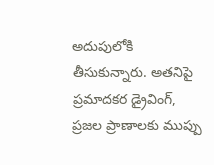అదుపులోకి తీసుకున్నారు. అతనిపై ప్రమాదకర డ్రైవింగ్, ప్రజల ప్రాణాలకు ముప్పు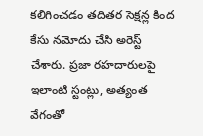కలిగించడం తదితర సెక్షన్ల కింద కేసు నమోదు చేసి అరెస్ట్ చేశారు. ప్రజా రహదారులపై ఇలాంటి స్టంట్లు, అత్యంత వేగంతో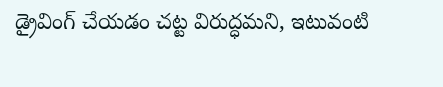డ్రైవింగ్ చేయడం చట్ట విరుద్ధమని, ఇటువంటి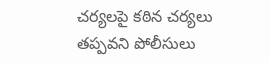చర్యలపై కఠిన చర్యలు తప్పవని పోలీసులు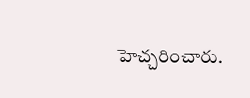హెచ్చరించారు.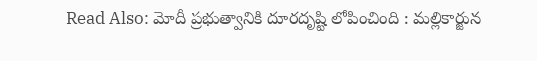Read Also: మోదీ ప్రభుత్వానికి దూరదృష్టి లోపించింది : మల్లికార్జున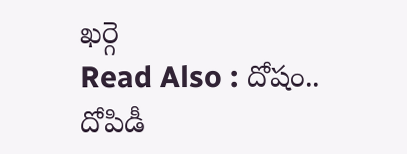ఖర్గె
Read Also : దోషం.. దోపిడీ